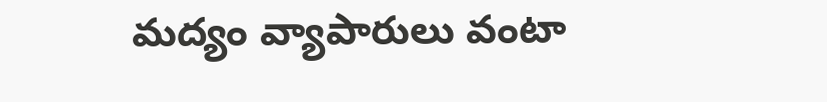మద్యం వ్యాపారులు వంటా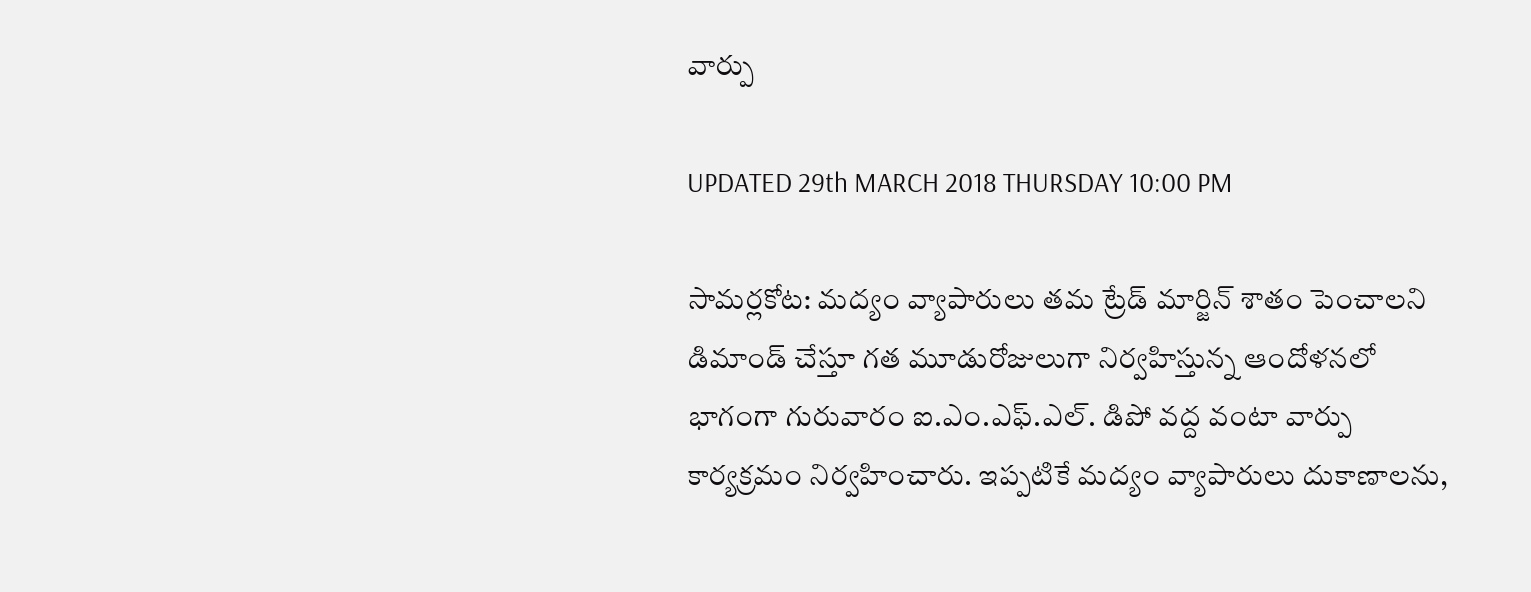వార్పు

UPDATED 29th MARCH 2018 THURSDAY 10:00 PM

సామర్లకోట: మద్యం వ్యాపారులు తమ ట్రేడ్ మార్జిన్ శాతం పెంచాలని డిమాండ్ చేస్తూ గత మూడురోజులుగా నిర్వహిస్తున్న ఆందోళనలో భాగంగా గురువారం ఐ.ఎం.ఎఫ్.ఎల్. డిపో వద్ద వంటా వార్పు కార్యక్రమం నిర్వహించారు. ఇప్పటికే మద్యం వ్యాపారులు దుకాణాలను,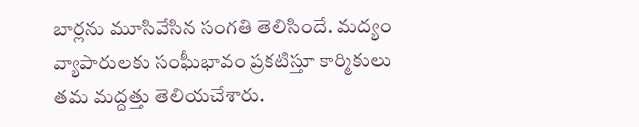బార్లను మూసివేసిన సంగతి తెలిసిందే. మద్యం వ్యాపారులకు సంఘీభావం ప్రకటిస్తూ కార్మికులు తమ మద్దత్తు తెలియచేశారు.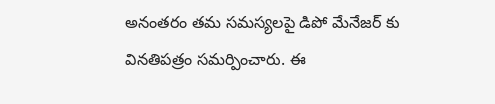అనంతరం తమ సమస్యలపై డిపో మేనేజర్ కు వినతిపత్రం సమర్పించారు. ఈ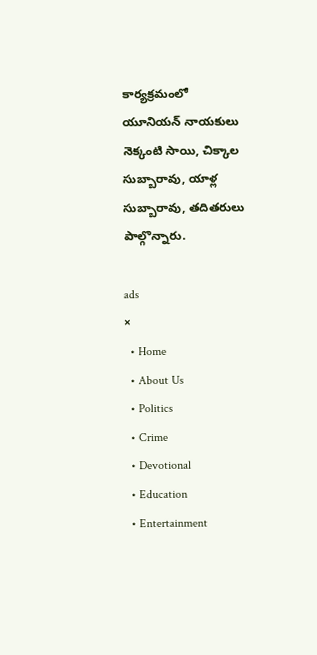కార్యక్రమంలో యూనియన్ నాయకులు నెక్కంటి సాయి, చిక్కాల సుబ్బారావు, యాళ్ల సుబ్బారావు, తదితరులు పాల్గొన్నారు.

ads
×
  • Home
  • About Us
  • Politics
  • Crime
  • Devotional
  • Education
  • Entertainment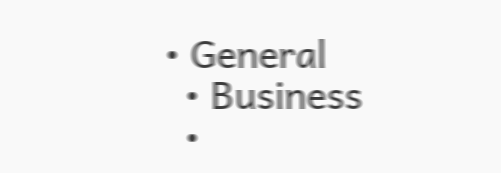• General
  • Business
  •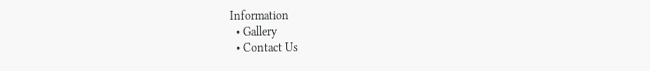Information
  • Gallery
  • Contact Us